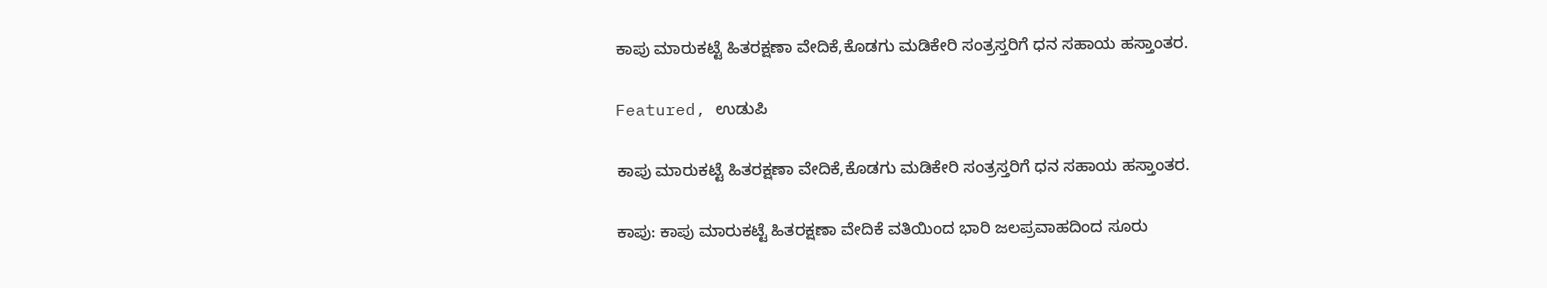ಕಾಪು ಮಾರುಕಟ್ಟೆ ಹಿತರಕ್ಷಣಾ ವೇದಿಕೆ,ಕೊಡಗು ಮಡಿಕೇರಿ ಸಂತ್ರಸ್ತರಿಗೆ ಧನ ಸಹಾಯ ಹಸ್ತಾಂತರ.

Featured, ಉಡುಪಿ

ಕಾಪು ಮಾರುಕಟ್ಟೆ ಹಿತರಕ್ಷಣಾ ವೇದಿಕೆ,ಕೊಡಗು ಮಡಿಕೇರಿ ಸಂತ್ರಸ್ತರಿಗೆ ಧನ ಸಹಾಯ ಹಸ್ತಾಂತರ.

ಕಾಪು: ಕಾಪು ಮಾರುಕಟ್ಟೆ ಹಿತರಕ್ಷಣಾ ವೇದಿಕೆ ವತಿಯಿಂದ ಭಾರಿ ಜಲಪ್ರವಾಹದಿಂದ ಸೂರು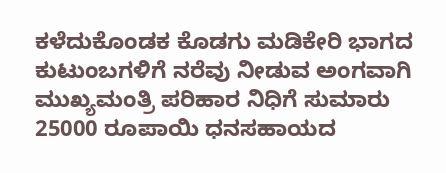ಕಳೆದುಕೊಂಡ‌ಕ ಕೊಡಗು ಮಡಿಕೇರಿ ಭಾಗದ ಕುಟುಂಬಗಳಿಗೆ ನರೆವು ನೀಡುವ ಅಂಗವಾಗಿ ಮುಖ್ಯಮಂತ್ರಿ ಪರಿಹಾರ ನಿಧಿಗೆ ಸುಮಾರು 25000 ರೂಪಾಯಿ ಧನಸಹಾಯದ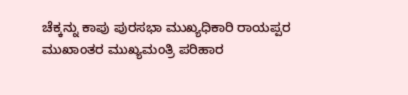ಚೆಕ್ಕನ್ನು ಕಾಪು ಪುರಸಭಾ ಮುಖ್ಯಧಿಕಾರಿ ರಾಯಪ್ಪರ ಮುಖಾಂತರ ಮುಖ್ಯಮಂತ್ರಿ ಪರಿಹಾರ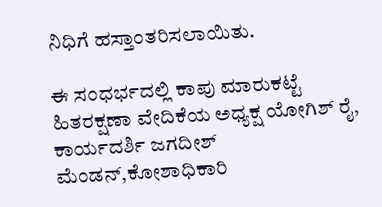ನಿಧಿಗೆ ಹಸ್ತಾಂತರಿಸಲಾಯಿತು.

ಈ‌ ಸಂಧರ್ಭದಲ್ಲಿ ಕಾಪು ಮಾರುಕಟ್ಟೆ ಹಿತರಕ್ಷಣಾ ವೇದಿಕೆಯ ಅಧ್ಯಕ್ಷ ಯೋಗಿಶ್ ರೈ, ಕಾರ್ಯದರ್ಶಿ ಜಗದೀಶ್ ಮೆಂಡನ್,ಕೋಶಾಧಿಕಾರಿ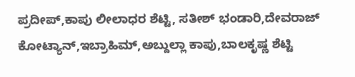ಪ್ರದೀಪ್,ಕಾಪು ಲೀಲಾಧರ ಶೆಟ್ಟಿ, ಸತೀಶ್ ಭಂಡಾರಿ,ದೇವರಾಜ್ ಕೋಟ್ಯಾನ್,ಇಬ್ರಾಹಿಮ್,ಅಬ್ದುಲ್ಲಾ ಕಾಪು,ಬಾಲಕೃಷ್ಣ ಶೆಟ್ಟಿ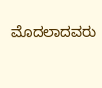ಮೊದಲಾದವರು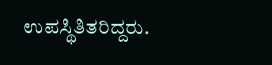ಉಪಸ್ಥಿತಿತರಿದ್ದರು.